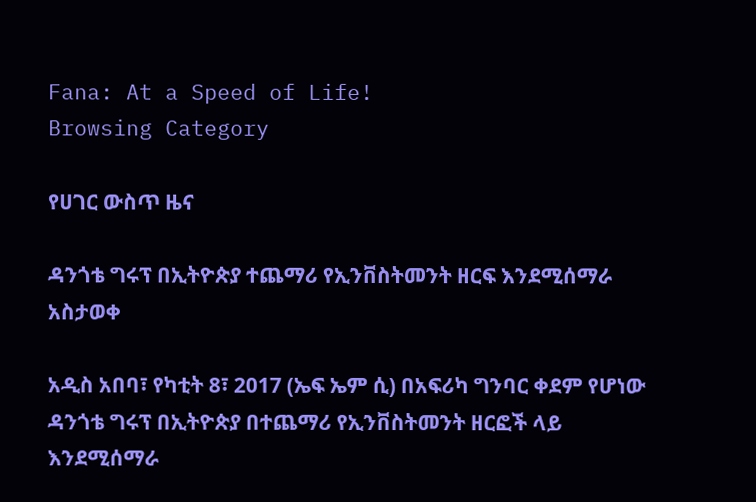Fana: At a Speed of Life!
Browsing Category

የሀገር ውስጥ ዜና

ዳንጎቴ ግሩፕ በኢትዮጵያ ተጨማሪ የኢንቨስትመንት ዘርፍ እንደሚሰማራ አስታወቀ

አዲስ አበባ፣ የካቲት 8፣ 2017 (ኤፍ ኤም ሲ) በአፍሪካ ግንባር ቀደም የሆነው ዳንጎቴ ግሩፕ በኢትዮጵያ በተጨማሪ የኢንቨስትመንት ዘርፎች ላይ እንደሚሰማራ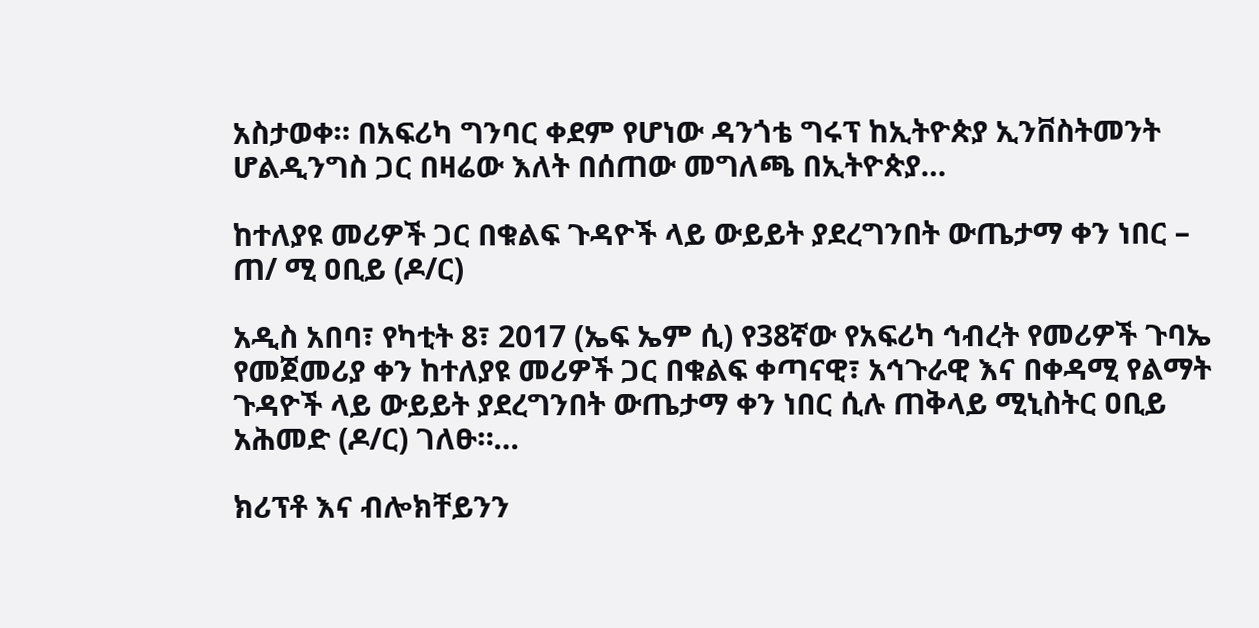አስታወቀ። በአፍሪካ ግንባር ቀደም የሆነው ዳንጎቴ ግሩፕ ከኢትዮጵያ ኢንቨስትመንት ሆልዲንግስ ጋር በዛሬው እለት በሰጠው መግለጫ በኢትዮጵያ…

ከተለያዩ መሪዎች ጋር በቁልፍ ጉዳዮች ላይ ውይይት ያደረግንበት ውጤታማ ቀን ነበር – ጠ/ ሚ ዐቢይ (ዶ/ር)

አዲስ አበባ፣ የካቲት 8፣ 2017 (ኤፍ ኤም ሲ) የ38ኛው የአፍሪካ ኅብረት የመሪዎች ጉባኤ የመጀመሪያ ቀን ከተለያዩ መሪዎች ጋር በቁልፍ ቀጣናዊ፣ አኅጉራዊ እና በቀዳሚ የልማት ጉዳዮች ላይ ውይይት ያደረግንበት ውጤታማ ቀን ነበር ሲሉ ጠቅላይ ሚኒስትር ዐቢይ አሕመድ (ዶ/ር) ገለፁ።…

ክሪፕቶ እና ብሎክቸይንን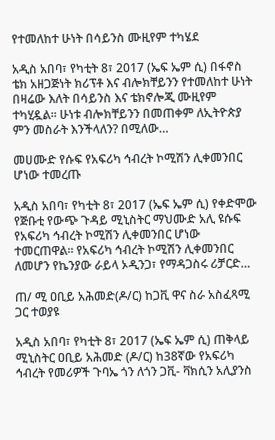የተመለከተ ሁነት በሳይንስ ሙዚየም ተካሄደ

አዲስ አበባ፣ የካቲት 8፣ 2017 (ኤፍ ኤም ሲ) በፋኖስ ቴክ አዘጋጅነት ክሪፕቶ እና ብሎክቸይንን የተመለከተ ሁነት በዛሬው እለት በሳይንስ እና ቴክኖሎጂ ሙዚየም ተካሂዷል። ሁነቱ ብሎክቸይንን በመጠቀም ለኢትዮጵያ ምን መስራት እንችላለን? በሚለው…

መሀሙድ የሱፍ የአፍሪካ ኅብረት ኮሚሽን ሊቀመንበር ሆነው ተመረጡ

አዲስ አበባ፣ የካቲት 8፣ 2017 (ኤፍ ኤም ሲ) የቀድሞው የጅቡቲ የውጭ ጉዳይ ሚኒስትር ማህሙድ አሊ ዩሱፍ የአፍሪካ ኅብረት ኮሚሽን ሊቀመንበር ሆነው ተመርጠዋል፡፡ የአፍሪካ ኅብረት ኮሚሽን ሊቀመንበር ለመሆን የኬንያው ራይላ ኦዲንጋ፣ የማዳጋስሩ ሪቻርድ…

ጠ/ ሚ ዐቢይ አሕመድ(ዶ/ር) ከጋቪ ዋና ስራ አስፈጻሚ ጋር ተወያዩ

አዲስ አበባ፣ የካቲት 8፣ 2017 (ኤፍ ኤም ሲ) ጠቅላይ ሚኒስትር ዐቢይ አሕመድ (ዶ/ር) ከ38ኛው የአፍሪካ ኅብረት የመሪዎች ጉባኤ ጎን ለጎን ጋቪ- ቫክሲን አሊያንስ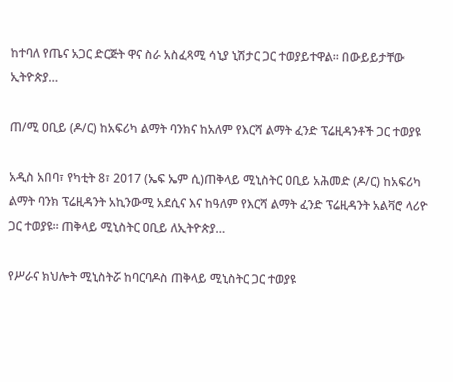ከተባለ የጤና አጋር ድርጅት ዋና ስራ አስፈጻሚ ሳኒያ ኒሽታር ጋር ተወያይተዋል፡፡ በውይይታቸው ኢትዮጵያ…

ጠ/ሚ ዐቢይ (ዶ/ር) ከአፍሪካ ልማት ባንክና ከአለም የእርሻ ልማት ፈንድ ፕሬዚዳንቶች ጋር ተወያዩ

አዲስ አበባ፣ የካቲት 8፣ 2017 (ኤፍ ኤም ሲ)ጠቅላይ ሚኒስትር ዐቢይ አሕመድ (ዶ/ር) ከአፍሪካ ልማት ባንክ ፕሬዚዳንት አኪንውሚ አደሲና እና ከዓለም የእርሻ ልማት ፈንድ ፕሬዚዳንት አልቫሮ ላሪዮ ጋር ተወያዩ። ጠቅላይ ሚኒስትር ዐቢይ ለኢትዮጵያ…

የሥራና ክህሎት ሚኒስትሯ ከባርባዶስ ጠቅላይ ሚኒስትር ጋር ተወያዩ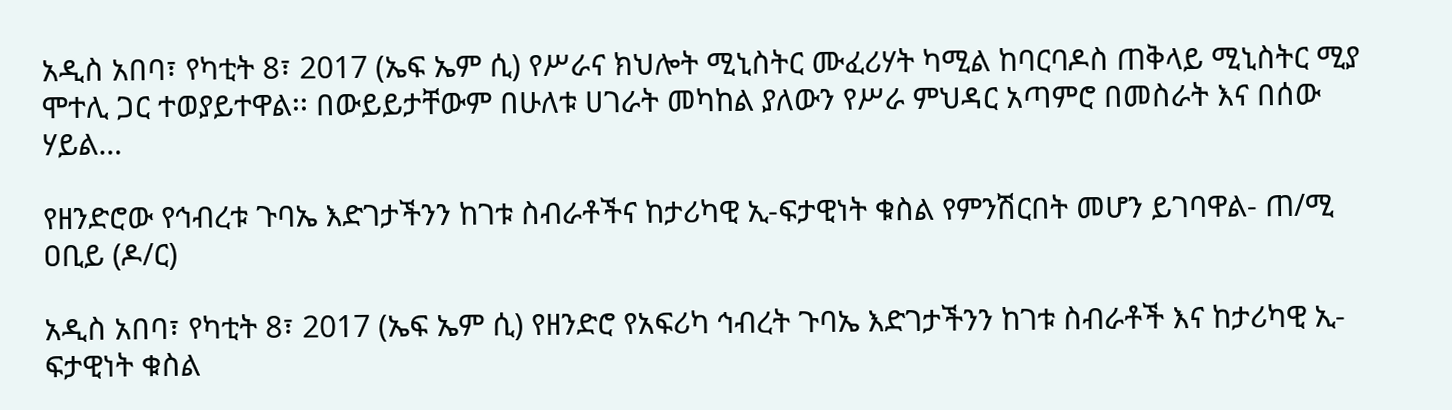አዲስ አበባ፣ የካቲት 8፣ 2017 (ኤፍ ኤም ሲ) የሥራና ክህሎት ሚኒስትር ሙፈሪሃት ካሚል ከባርባዶስ ጠቅላይ ሚኒስትር ሚያ ሞተሊ ጋር ተወያይተዋል፡፡ በውይይታቸውም በሁለቱ ሀገራት መካከል ያለውን የሥራ ምህዳር አጣምሮ በመስራት እና በሰው ሃይል…

የዘንድሮው የኅብረቱ ጉባኤ እድገታችንን ከገቱ ስብራቶችና ከታሪካዊ ኢ-ፍታዊነት ቁስል የምንሽርበት መሆን ይገባዋል- ጠ/ሚ ዐቢይ (ዶ/ር)

አዲስ አበባ፣ የካቲት 8፣ 2017 (ኤፍ ኤም ሲ) የዘንድሮ የአፍሪካ ኅብረት ጉባኤ እድገታችንን ከገቱ ስብራቶች እና ከታሪካዊ ኢ-ፍታዊነት ቁስል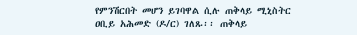የምንሽርበት መሆን ይገባዋል ሲሉ ጠቅላይ ሚኒስትር ዐቢይ አሕመድ (ዶ/ር) ገለጹ፡፡ ጠቅላይ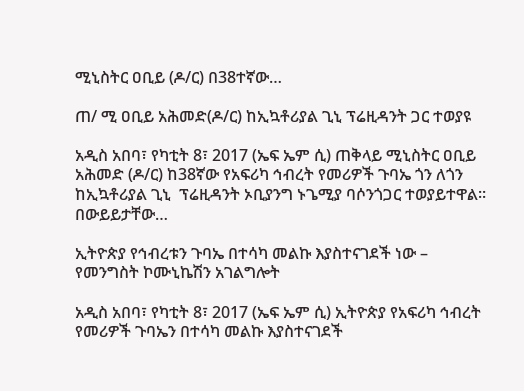ሚኒስትር ዐቢይ (ዶ/ር) በ38ተኛው…

ጠ/ ሚ ዐቢይ አሕመድ(ዶ/ር) ከኢኳቶሪያል ጊኒ ፕሬዚዳንት ጋር ተወያዩ

አዲስ አበባ፣ የካቲት 8፣ 2017 (ኤፍ ኤም ሲ) ጠቅላይ ሚኒስትር ዐቢይ አሕመድ (ዶ/ር) ከ38ኛው የአፍሪካ ኅብረት የመሪዎች ጉባኤ ጎን ለጎን ከኢኳቶሪያል ጊኒ  ፕሬዚዳንት ኦቢያንግ ኑጌሚያ ባሶንጎጋር ተወያይተዋል፡፡ በውይይታቸው…

ኢትዮጵያ የኅብረቱን ጉባኤ በተሳካ መልኩ እያስተናገደች ነው – የመንግስት ኮሙኒኬሽን አገልግሎት

አዲስ አበባ፣ የካቲት 8፣ 2017 (ኤፍ ኤም ሲ) ኢትዮጵያ የአፍሪካ ኅብረት የመሪዎች ጉባኤን በተሳካ መልኩ እያስተናገደች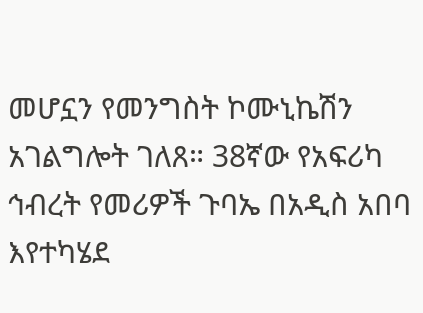መሆኗን የመንግስት ኮሙኒኬሽን አገልግሎት ገለጸ። 38ኛው የአፍሪካ ኅብረት የመሪዎች ጉባኤ በአዲስ አበባ እየተካሄደ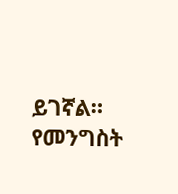ይገኛል። የመንግስት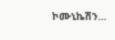ኮሙኒኬሽን…